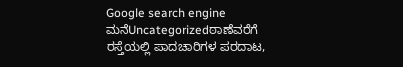Google search engine
ಮನೆUncategorizedಠಾಣೆವರೆಗೆ ರಸ್ತೆಯಲ್ಲಿ ಪಾದಚಾರಿಗಳ ಪರದಾಟ,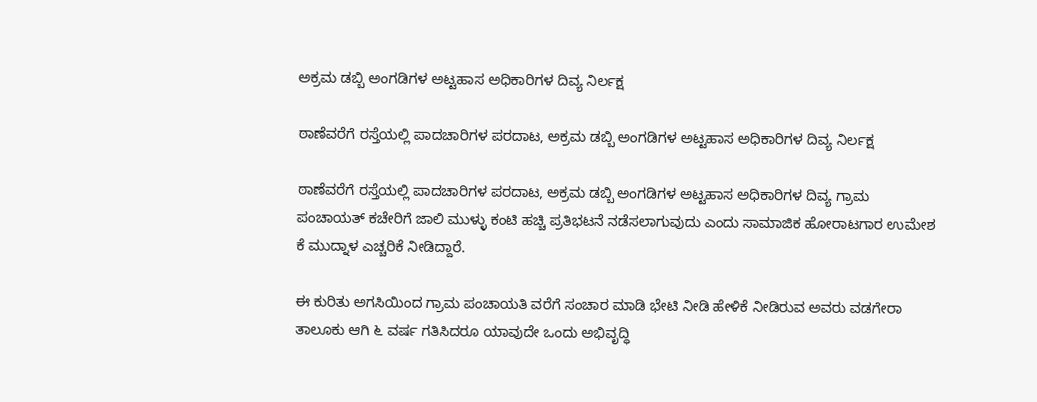ಅಕ್ರಮ ಡಬ್ಬಿ ಅಂಗಡಿಗಳ ಅಟ್ಟಹಾಸ ಅಧಿಕಾರಿಗಳ ದಿವ್ಯ ನಿರ್ಲಕ್ಷ

ಠಾಣೆವರೆಗೆ ರಸ್ತೆಯಲ್ಲಿ ಪಾದಚಾರಿಗಳ ಪರದಾಟ, ಅಕ್ರಮ ಡಬ್ಬಿ ಅಂಗಡಿಗಳ ಅಟ್ಟಹಾಸ ಅಧಿಕಾರಿಗಳ ದಿವ್ಯ ನಿರ್ಲಕ್ಷ

ಠಾಣೆವರೆಗೆ ರಸ್ತೆಯಲ್ಲಿ ಪಾದಚಾರಿಗಳ ಪರದಾಟ, ಅಕ್ರಮ ಡಬ್ಬಿ ಅಂಗಡಿಗಳ ಅಟ್ಟಹಾಸ ಅಧಿಕಾರಿಗಳ ದಿವ್ಯ ಗ್ರಾಮ ಪಂಚಾಯತ್ ಕಚೇರಿಗೆ ಜಾಲಿ ಮುಳ್ಳು ಕಂಟಿ ಹಚ್ಚಿ ಪ್ರತಿಭಟನೆ ನಡೆಸಲಾಗುವುದು ಎಂದು ಸಾಮಾಜಿಕ ಹೋರಾಟಗಾರ ಉಮೇಶ ಕೆ ಮುದ್ನಾಳ ಎಚ್ಚರಿಕೆ ನೀಡಿದ್ದಾರೆ.

ಈ ಕುರಿತು ಅಗಸಿಯಿಂದ ಗ್ರಾಮ ಪಂಚಾಯತಿ ವರೆಗೆ ಸಂಚಾರ ಮಾಡಿ ಭೇಟಿ ನೀಡಿ ಹೇಳಿಕೆ ನೀಡಿರುವ ಅವರು ವಡಗೇರಾ ತಾಲೂಕು ಆಗಿ ೬ ವರ್ಷ ಗತಿಸಿದರೂ ಯಾವುದೇ ಒಂದು ಅಭಿವೃದ್ಧಿ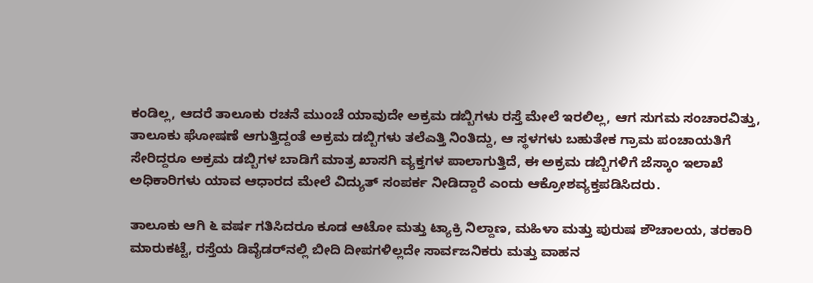ಕಂಡಿಲ್ಲ, ಆದರೆ ತಾಲೂಕು ರಚನೆ ಮುಂಚೆ ಯಾವುದೇ ಅಕ್ರಮ ಡಬ್ಬಿಗಳು ರಸ್ತೆ ಮೇಲೆ ಇರಲಿಲ್ಲ, ಆಗ ಸುಗಮ ಸಂಚಾರವಿತ್ತು, ತಾಲೂಕು ಘೋಷಣೆ ಆಗುತ್ತಿದ್ದಂತೆ ಅಕ್ರಮ ಡಬ್ಬಿಗಳು ತಲೆಎತ್ತಿ ನಿಂತಿದ್ದು, ಆ ಸ್ಥಳಗಳು ಬಹುತೇಕ ಗ್ರಾಮ ಪಂಚಾಯತಿಗೆ ಸೇರಿದ್ದರೂ ಅಕ್ರಮ ಡಬ್ಬಿಗಳ ಬಾಡಿಗೆ ಮಾತ್ರ ಖಾಸಗಿ ವ್ಯಕ್ತಗಳ ಪಾಲಾಗುತ್ತಿದೆ, ಈ ಅಕ್ರಮ ಡಬ್ಬಿಗಳಿಗೆ ಜೆಸ್ಕಾಂ ಇಲಾಖೆ ಅಧಿಕಾರಿಗಳು ಯಾವ ಆಧಾರದ ಮೇಲೆ ವಿದ್ಯುತ್ ಸಂಪರ್ಕ ನೀಡಿದ್ದಾರೆ ಎಂದು ಆಕ್ರೋಶವ್ಯಕ್ತಪಡಿಸಿದರು.

ತಾಲೂಕು ಆಗಿ ೬ ವರ್ಷ ಗತಿಸಿದರೂ ಕೂಡ ಆಟೋ ಮತ್ತು ಟ್ಯಾಕ್ರಿ ನಿಲ್ದಾಣ, ಮಹಿಳಾ ಮತ್ತು ಪುರುಷ ಶೌಚಾಲಯ, ತರಕಾರಿ ಮಾರುಕಟ್ಟೆ, ರಸ್ತೆಯ ಡಿವೈಡರ್‌ನಲ್ಲಿ ಬೀದಿ ದೀಪಗಳಿಲ್ಲದೇ ಸಾರ್ವಜನಿಕರು ಮತ್ತು ವಾಹನ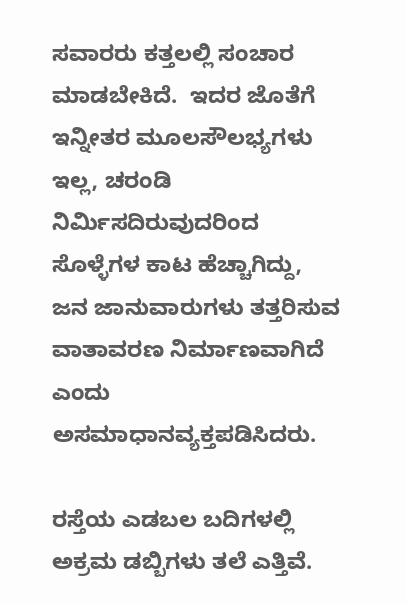ಸವಾರರು ಕತ್ತಲಲ್ಲಿ ಸಂಚಾರ ಮಾಡಬೇಕಿದೆ.  ಇದರ ಜೊತೆಗೆ ಇನ್ನೀತರ ಮೂಲಸೌಲಭ್ಯಗಳು ಇಲ್ಲ, ಚರಂಡಿ ನಿರ್ಮಿಸದಿರುವುದರಿಂದ ಸೊಳ್ಳೆಗಳ ಕಾಟ ಹೆಚ್ಚಾಗಿದ್ದು, ಜನ ಜಾನುವಾರುಗಳು ತತ್ತರಿಸುವ ವಾತಾವರಣ ನಿರ್ಮಾಣವಾಗಿದೆ ಎಂದು ಅಸಮಾಧಾನವ್ಯಕ್ತಪಡಿಸಿದರು.

ರಸ್ತೆಯ ಎಡಬಲ ಬದಿಗಳಲ್ಲಿ ಅಕ್ರಮ ಡಬ್ಬಿಗಳು ತಲೆ ಎತ್ತಿವೆ.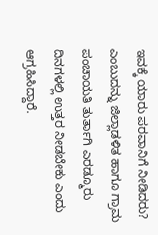ಇವಕ್ಕೆ ಯಾರು ಪರವಾನಿಗೆ ನೀಡಿದರು? ಎಂಬುದನ್ನು ಜಿಲ್ಲಾಡಳಿತ ಹಾಗೂ ಗ್ರಾಮ ಪಂಚಾಯತಿ ತುರ್ತಾಗಿ ಎರಡ್ಮೂರು ದಿನಗಳಲ್ಲಿ ಉತ್ತರ ನೀಡಬೇಕು ಎಂದು ಆಗ್ರಹಿಸಿದ್ದಾರೆ.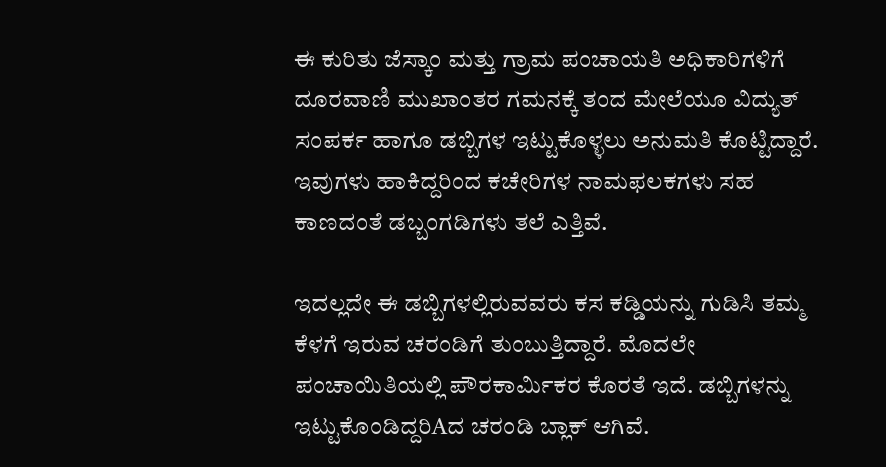ಈ ಕುರಿತು ಜೆಸ್ಕಾಂ ಮತ್ತು ಗ್ರಾಮ ಪಂಚಾಯತಿ ಅಧಿಕಾರಿಗಳಿಗೆ ದೂರವಾಣಿ ಮುಖಾಂತರ ಗಮನಕ್ಕೆ ತಂದ ಮೇಲೆಯೂ ವಿದ್ಯುತ್ ಸಂಪರ್ಕ ಹಾಗೂ ಡಬ್ಬಿಗಳ ಇಟ್ಟುಕೊಳ್ಳಲು ಅನುಮತಿ ಕೊಟ್ಟಿದ್ದಾರೆ. ಇವುಗಳು ಹಾಕಿದ್ದರಿಂದ ಕಚೇರಿಗಳ ನಾಮಫಲಕಗಳು ಸಹ ಕಾಣದಂತೆ ಡಬ್ಬಂಗಡಿಗಳು ತಲೆ ಎತ್ತಿವೆ.

ಇದಲ್ಲದೇ ಈ ಡಬ್ಬಿಗಳಲ್ಲಿರುವವರು ಕಸ ಕಡ್ಡಿಯನ್ನು ಗುಡಿಸಿ ತಮ್ಮ ಕೆಳಗೆ ಇರುವ ಚರಂಡಿಗೆ ತುಂಬುತ್ತಿದ್ದಾರೆ. ಮೊದಲೇ ಪಂಚಾಯಿತಿಯಲ್ಲಿ ಪೌರಕಾರ್ಮಿಕರ ಕೊರತೆ ಇದೆ. ಡಬ್ಬಿಗಳನ್ನು ಇಟ್ಟುಕೊಂಡಿದ್ದರಿAದ ಚರಂಡಿ ಬ್ಲಾಕ್ ಆಗಿವೆ.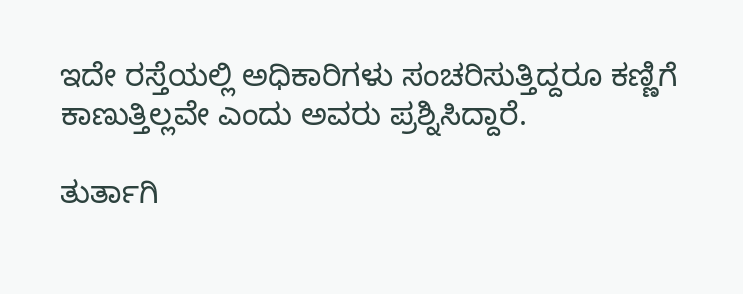ಇದೇ ರಸ್ತೆಯಲ್ಲಿ ಅಧಿಕಾರಿಗಳು ಸಂಚರಿಸುತ್ತಿದ್ದರೂ ಕಣ್ಣಿಗೆ ಕಾಣುತ್ತಿಲ್ಲವೇ ಎಂದು ಅವರು ಪ್ರಶ್ನಿಸಿದ್ದಾರೆ.

ತುರ್ತಾಗಿ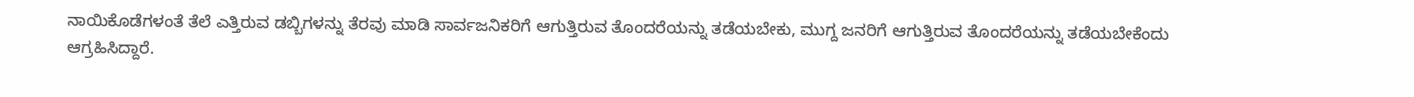ನಾಯಿಕೊಡೆಗಳಂತೆ ತೆಲೆ ಎತ್ತಿರುವ ಡಬ್ಬಿಗಳನ್ನು ತೆರವು ಮಾಡಿ ಸಾರ್ವಜನಿಕರಿಗೆ ಆಗುತ್ತಿರುವ ತೊಂದರೆಯನ್ನು ತಡೆಯಬೇಕು, ಮುಗ್ದ ಜನರಿಗೆ ಆಗುತ್ತಿರುವ ತೊಂದರೆಯನ್ನು ತಡೆಯಬೇಕೆಂದು ಆಗ್ರಹಿಸಿದ್ದಾರೆ.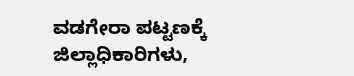ವಡಗೇರಾ ಪಟ್ಟಣಕ್ಕೆ ಜಿಲ್ಲಾಧಿಕಾರಿಗಳು,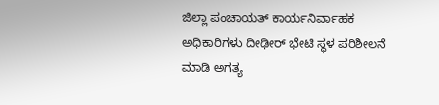ಜಿಲ್ಲಾ ಪಂಚಾಯತ್ ಕಾರ್ಯನಿರ್ವಾಹಕ ಅಧಿಕಾರಿಗಳು ದೀಢೀರ್ ಭೇಟಿ ಸ್ಥಳ ಪರಿಶೀಲನೆ ಮಾಡಿ ಅಗತ್ಯ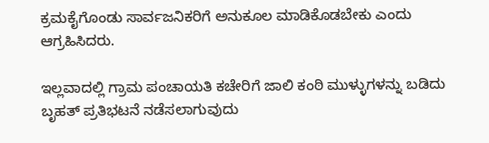ಕ್ರಮಕೈಗೊಂಡು ಸಾರ್ವಜನಿಕರಿಗೆ ಅನುಕೂಲ ಮಾಡಿಕೊಡಬೇಕು ಎಂದು ಆಗ್ರಹಿಸಿದರು.

ಇಲ್ಲವಾದಲ್ಲಿ ಗ್ರಾಮ ಪಂಚಾಯತಿ ಕಚೇರಿಗೆ ಜಾಲಿ ಕಂಠಿ ಮುಳ್ಳುಗಳನ್ನು ಬಡಿದು ಬೃಹತ್ ಪ್ರತಿಭಟನೆ ನಡೆಸಲಾಗುವುದು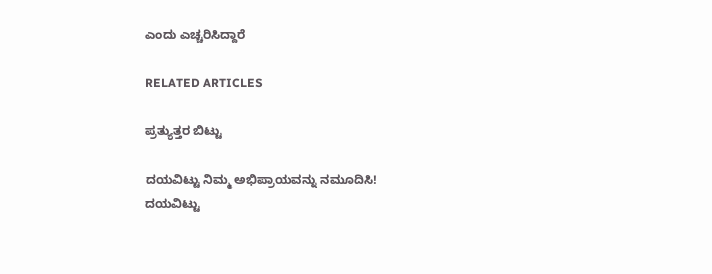ಎಂದು ಎಚ್ಚರಿಸಿದ್ದಾರೆ

RELATED ARTICLES

ಪ್ರತ್ಯುತ್ತರ ಬಿಟ್ಟು

ದಯವಿಟ್ಟು ನಿಮ್ಮ ಅಭಿಪ್ರಾಯವನ್ನು ನಮೂದಿಸಿ!
ದಯವಿಟ್ಟು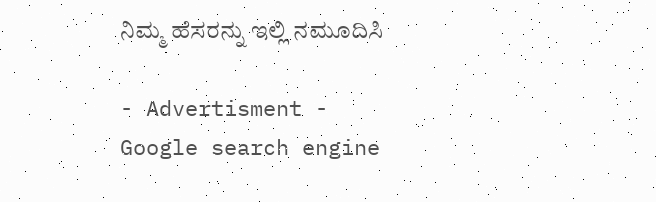ನಿಮ್ಮ ಹೆಸರನ್ನು ಇಲ್ಲಿ ನಮೂದಿಸಿ

- Advertisment -
Google search engine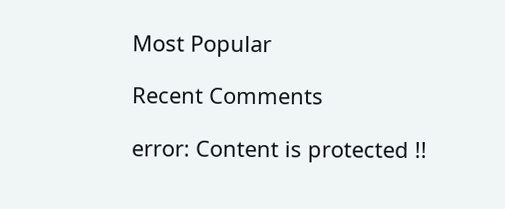Most Popular

Recent Comments

error: Content is protected !!